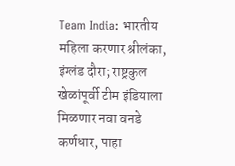Team India: भारतीय महिला करणार श्रीलंका, इंग्लंड दौरा; राष्ट्रकुल खेळांपूर्वी टीम इंडियाला मिळणार नवा वनडे कर्णधार, पाहा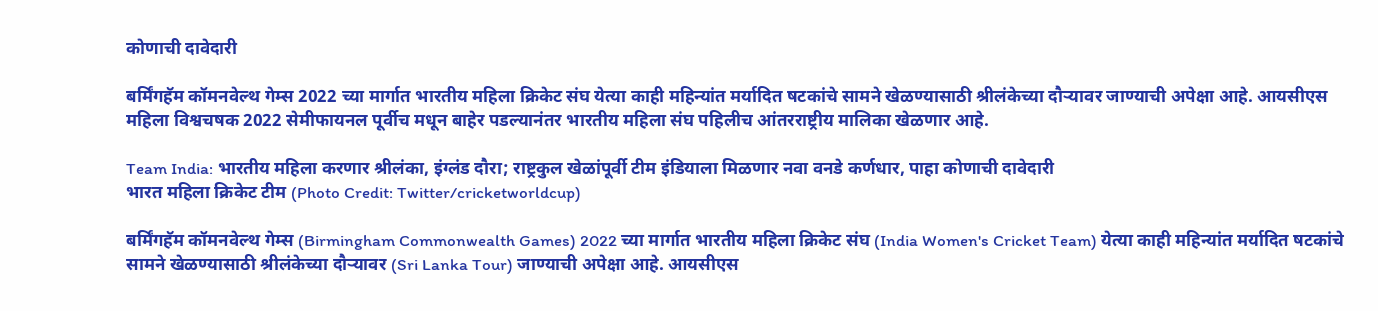कोणाची दावेदारी

बर्मिंगहॅम कॉमनवेल्थ गेम्स 2022 च्या मार्गात भारतीय महिला क्रिकेट संघ येत्या काही महिन्यांत मर्यादित षटकांचे सामने खेळण्यासाठी श्रीलंकेच्या दौऱ्यावर जाण्याची अपेक्षा आहे. आयसीएस महिला विश्वचषक 2022 सेमीफायनल पूर्वीच मधून बाहेर पडल्यानंतर भारतीय महिला संघ पहिलीच आंतरराष्ट्रीय मालिका खेळणार आहे.

Team India: भारतीय महिला करणार श्रीलंका, इंग्लंड दौरा; राष्ट्रकुल खेळांपूर्वी टीम इंडियाला मिळणार नवा वनडे कर्णधार, पाहा कोणाची दावेदारी
भारत महिला क्रिकेट टीम (Photo Credit: Twitter/cricketworldcup)

बर्मिंगहॅम कॉमनवेल्थ गेम्स (Birmingham Commonwealth Games) 2022 च्या मार्गात भारतीय महिला क्रिकेट संघ (India Women's Cricket Team) येत्या काही महिन्यांत मर्यादित षटकांचे सामने खेळण्यासाठी श्रीलंकेच्या दौऱ्यावर (Sri Lanka Tour) जाण्याची अपेक्षा आहे. आयसीएस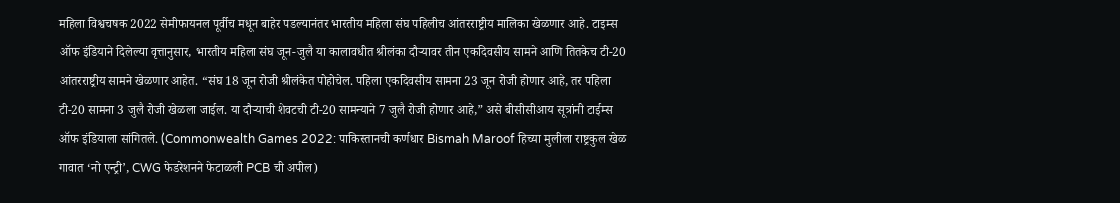महिला विश्वचषक 2022 सेमीफायनल पूर्वीच मधून बाहेर पडल्यानंतर भारतीय महिला संघ पहिलीच आंतरराष्ट्रीय मालिका खेळणार आहे. टाइम्स ऑफ इंडियाने दिलेल्या वृत्तानुसार, भारतीय महिला संघ जून-जुलै या कालावधीत श्रीलंका दौऱ्यावर तीन एकदिवसीय सामने आणि तितकेच टी-20 आंतरराष्ट्रीय सामने खेळणार आहेत. “संघ 18 जून रोजी श्रीलंकेत पोहोचेल. पहिला एकदिवसीय सामना 23 जून रोजी होणार आहे, तर पहिला टी-20 सामना 3 जुलै रोजी खेळला जाईल. या दौर्‍याची शेवटची टी-20 सामन्याने 7 जुलै रोजी होणार आहे,” असे बीसीसीआय सूत्रांनी टाईम्स ऑफ इंडियाला सांगितले. (Commonwealth Games 2022: पाकिस्तानची कर्णधार Bismah Maroof हिच्या मुलीला राष्ट्रकुल खेळ गावात ‘नो एन्ट्री’, CWG फेडरेशनने फेटाळली PCB ची अपील)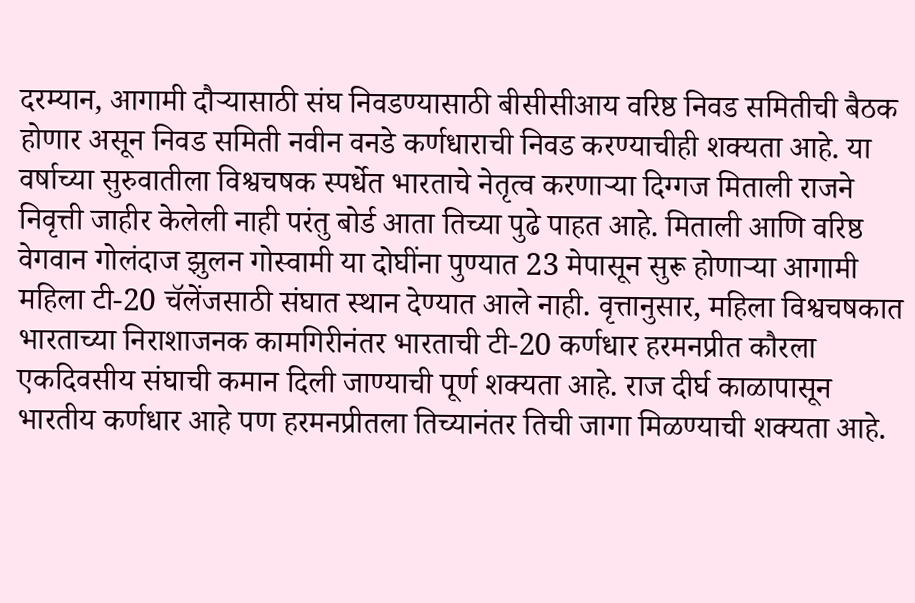दरम्यान, आगामी दौऱ्यासाठी संघ निवडण्यासाठी बीसीसीआय वरिष्ठ निवड समितीची बैठक होणार असून निवड समिती नवीन वनडे कर्णधाराची निवड करण्याचीही शक्यता आहे. या वर्षाच्या सुरुवातीला विश्वचषक स्पर्धेत भारताचे नेतृत्व करणाऱ्या दिग्गज मिताली राजने निवृत्ती जाहीर केलेली नाही परंतु बोर्ड आता तिच्या पुढे पाहत आहे. मिताली आणि वरिष्ठ वेगवान गोलंदाज झुलन गोस्वामी या दोघींना पुण्यात 23 मेपासून सुरू होणाऱ्या आगामी महिला टी-20 चॅलेंजसाठी संघात स्थान देण्यात आले नाही. वृत्तानुसार, महिला विश्वचषकात भारताच्या निराशाजनक कामगिरीनंतर भारताची टी-20 कर्णधार हरमनप्रीत कौरला एकदिवसीय संघाची कमान दिली जाण्याची पूर्ण शक्यता आहे. राज दीर्घ काळापासून भारतीय कर्णधार आहे पण हरमनप्रीतला तिच्यानंतर तिची जागा मिळण्याची शक्यता आहे.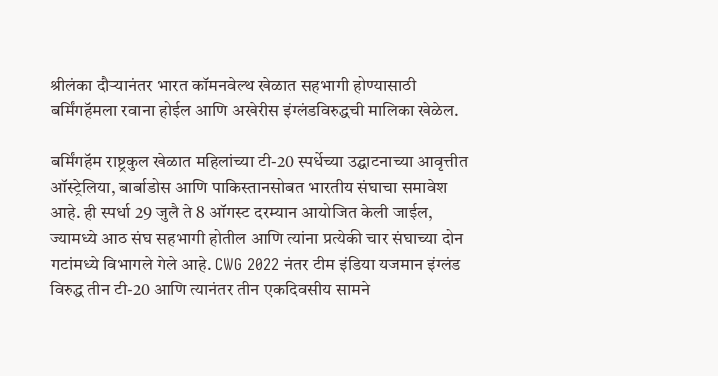श्रीलंका दौऱ्यानंतर भारत कॉमनवेल्थ खेळात सहभागी होण्यासाठी बर्मिंगहॅमला रवाना होईल आणि अखेरीस इंग्लंडविरुद्धची मालिका खेळेल.

बर्मिंगहॅम राष्ट्रकुल खेळात महिलांच्या टी-20 स्पर्धेच्या उद्घाटनाच्या आवृत्तीत ऑस्ट्रेलिया, बार्बाडोस आणि पाकिस्तानसोबत भारतीय संघाचा समावेश आहे. ही स्पर्धा 29 जुलै ते 8 ऑगस्ट दरम्यान आयोजित केली जाईल, ज्यामध्ये आठ संघ सहभागी होतील आणि त्यांना प्रत्येकी चार संघाच्या दोन गटांमध्ये विभागले गेले आहे. CWG 2022 नंतर टीम इंडिया यजमान इंग्लंड विरुद्ध तीन टी-20 आणि त्यानंतर तीन एकदिवसीय सामने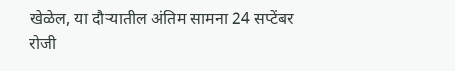खेळेल, या दौऱ्यातील अंतिम सामना 24 सप्टेंबर रोजी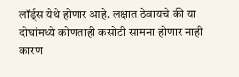लॉर्ड्स येथे होणार आहे. लक्षात ठेवायचे की या दोघांमध्ये कोणताही कसोटी सामना होणार नाही कारण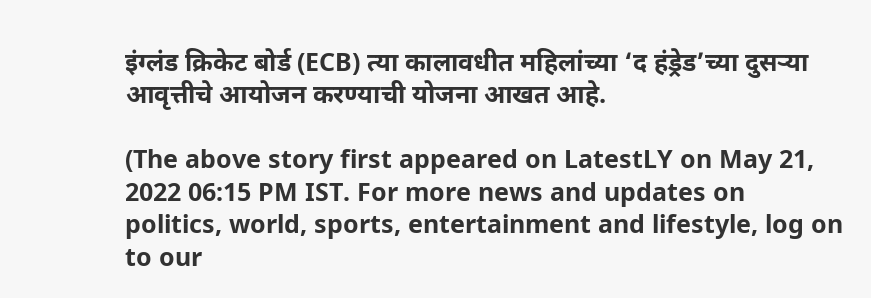इंग्लंड क्रिकेट बोर्ड (ECB) त्या कालावधीत महिलांच्या ‘द हंड्रेड’च्या दुसऱ्या आवृत्तीचे आयोजन करण्याची योजना आखत आहे.

(The above story first appeared on LatestLY on May 21, 2022 06:15 PM IST. For more news and updates on politics, world, sports, entertainment and lifestyle, log on to our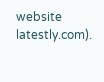website latestly.com).